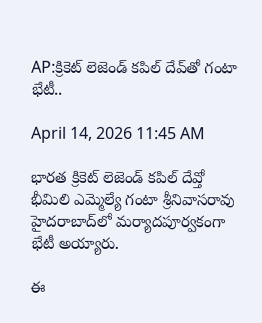AP:క్రికెట్ లెజెండ్ కపిల్ దేవ్‌తో గంటా భేటీ..

April 14, 2026 11:45 AM

భారత క్రికెట్ లెజెండ్ కపిల్ దేవ్తో భీమిలి ఎమ్మెల్యే గంటా శ్రీనివాసరావు హైదరాబాద్‌లో మర్యాదపూర్వకంగా భేటీ అయ్యారు.

ఈ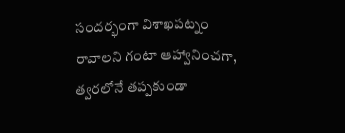సందర్భంగా విశాఖపట్నం రావాలని గంటా ఆహ్వానించగా, త్వరలోనే తప్పకుండా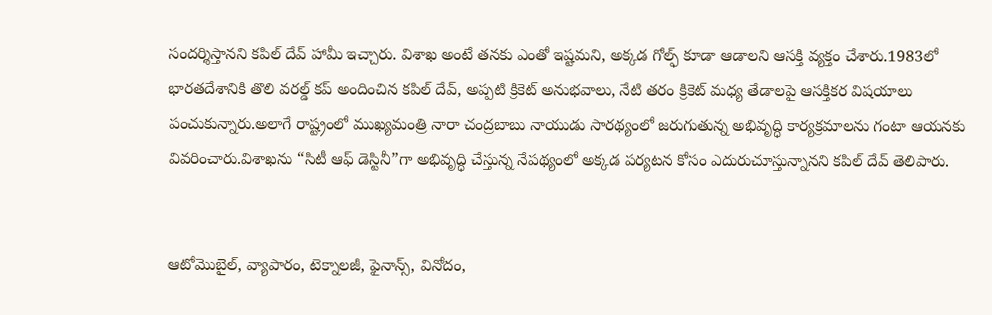సందర్శిస్తానని కపిల్ దేవ్ హామీ ఇచ్చారు. విశాఖ అంటే తనకు ఎంతో ఇష్టమని, అక్కడ గోల్ఫ్ కూడా ఆడాలని ఆసక్తి వ్యక్తం చేశారు.1983లో భారతదేశానికి తొలి వరల్డ్ కప్ అందించిన కపిల్ దేవ్, అప్పటి క్రికెట్ అనుభవాలు, నేటి తరం క్రికెట్ మధ్య తేడాలపై ఆసక్తికర విషయాలు పంచుకున్నారు.అలాగే రాష్ట్రంలో ముఖ్యమంత్రి నారా చంద్రబాబు నాయుడు సారథ్యంలో జరుగుతున్న అభివృద్ధి కార్యక్రమాలను గంటా ఆయనకు వివరించారు.విశాఖను “సిటీ ఆఫ్ డెస్టినీ”గా అభివృద్ధి చేస్తున్న నేపథ్యంలో అక్కడ పర్యటన కోసం ఎదురుచూస్తున్నానని కపిల్ దేవ్ తెలిపారు.


ఆటోమొబైల్, వ్యాపారం, టెక్నాలజీ, ఫైనాన్స్, వినోదం,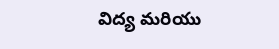విద్య మరియు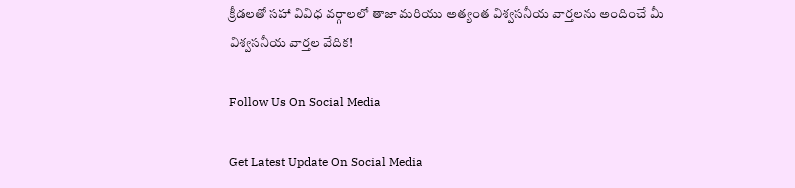క్రీడలతో సహా వివిధ వర్గాలలో తాజా మరియు అత్యంత విశ్వసనీయ వార్తలను అందించే మీ విశ్వసనీయ వార్తల వేదిక!

Follow Us On Social Media

Get Latest Update On Social Media